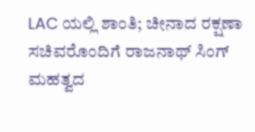LAC ಯಲ್ಲಿ ಶಾಂತಿ; ಚೀನಾದ ರಕ್ಷಣಾ ಸಚಿವರೊಂದಿಗೆ ರಾಜನಾಥ್ ಸಿಂಗ್ ಮಹತ್ವದ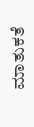ಮಾತುಕತೆ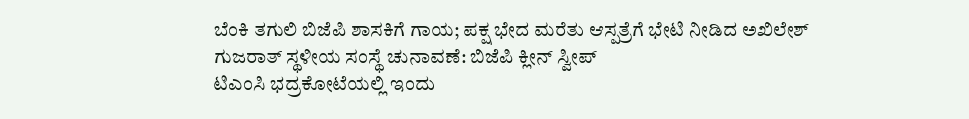ಬೆಂಕಿ ತಗುಲಿ ಬಿಜೆಪಿ ಶಾಸಕಿಗೆ ಗಾಯ; ಪಕ್ಷ ಭೇದ ಮರೆತು ಆಸ್ಪತ್ರೆಗೆ ಭೇಟಿ ನೀಡಿದ ಅಖಿಲೇಶ್
ಗುಜರಾತ್ ಸ್ಥಳೀಯ ಸಂಸ್ಥೆ ಚುನಾವಣೆ: ಬಿಜೆಪಿ ಕ್ಲೀನ್ ಸ್ವೀಪ್
ಟಿಎಂಸಿ ಭದ್ರಕೋಟೆಯಲ್ಲಿ ಇಂದು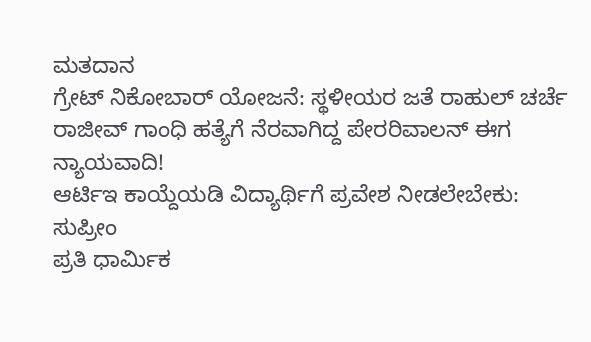ಮತದಾನ
ಗ್ರೇಟ್ ನಿಕೋಬಾರ್ ಯೋಜನೆ: ಸ್ಥಳೀಯರ ಜತೆ ರಾಹುಲ್ ಚರ್ಚೆ
ರಾಜೀವ್ ಗಾಂಧಿ ಹತ್ಯೆಗೆ ನೆರವಾಗಿದ್ದ ಪೇರರಿವಾಲನ್ ಈಗ ನ್ಯಾಯವಾದಿ!
ಆರ್ಟಿಇ ಕಾಯ್ದೆಯಡಿ ವಿದ್ಯಾರ್ಥಿಗೆ ಪ್ರವೇಶ ನೀಡಲೇಬೇಕು: ಸುಪ್ರೀಂ
ಪ್ರತಿ ಧಾರ್ಮಿಕ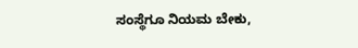ಸಂಸ್ಥೆಗೂ ನಿಯಮ ಬೇಕು,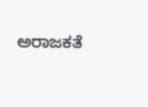ಅರಾಜಕತೆ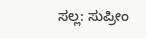ಸಲ್ಲ: ಸುಪ್ರೀಂ